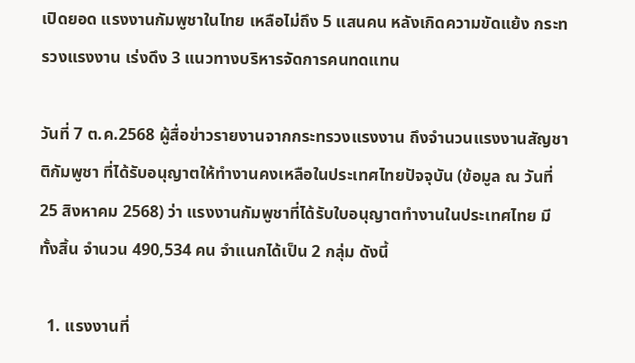เปิดยอด แรงงานกัมพูชาในไทย เหลือไม่ถึง 5 แสนคน หลังเกิดความขัดแย้ง กระทรวงแรงงาน เร่งดึง 3 แนวทางบริหารจัดการคนทดแทน

วันที่ 7 ต.ค.2568 ผู้สื่อข่าวรายงานจากกระทรวงแรงงาน ถึงจำนวนแรงงานสัญชาติกัมพูชา ที่ได้รับอนุญาตให้ทำงานคงเหลือในประเทศไทยปัจจุบัน (ข้อมูล ณ วันที่ 25 สิงหาคม 2568) ว่า แรงงานกัมพูชาที่ได้รับใบอนุญาตทำงานในประเทศไทย มีทั้งสิ้น จำนวน 490,534 คน จำแนกได้เป็น 2 กลุ่ม ดังนี้

  1. แรงงานที่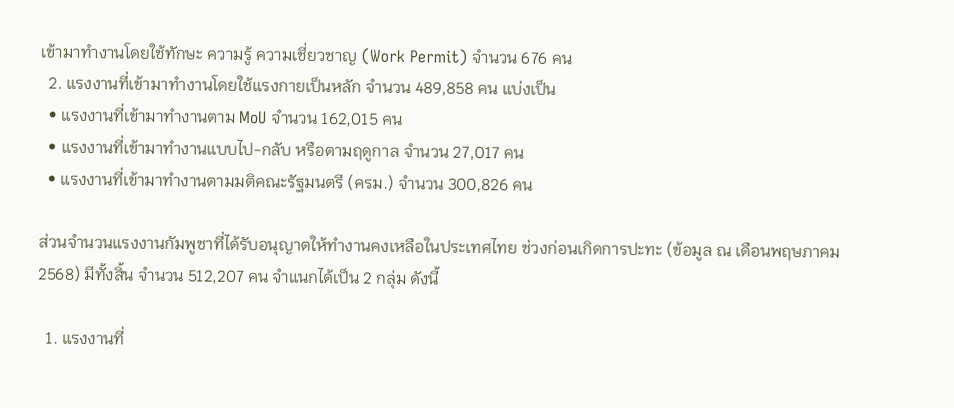เข้ามาทำงานโดยใช้ทักษะ ความรู้ ความเชี่ยวชาญ (Work Permit) จำนวน 676 คน
  2. แรงงานที่เข้ามาทำงานโดยใช้แรงกายเป็นหลัก จำนวน 489,858 คน แบ่งเป็น
  • แรงงานที่เข้ามาทำงานตาม MoU จำนวน 162,015 คน
  • แรงงานที่เข้ามาทำงานแบบไป-กลับ หรือตามฤดูกาล จำนวน 27,017 คน
  • แรงงานที่เข้ามาทำงานตามมติคณะรัฐมนตรี (ครม.) จำนวน 300,826 คน

ส่วนจำนวนแรงงานกัมพูชาที่ได้รับอนุญาตให้ทำงานคงเหลือในประเทศไทย ช่วงก่อนเกิดการปะทะ (ข้อมูล ณ เดือนพฤษภาคม 2568) มีทั้งสิ้น จำนวน 512,207 คน จำแนกได้เป็น 2 กลุ่ม ดังนี้

  1. แรงงานที่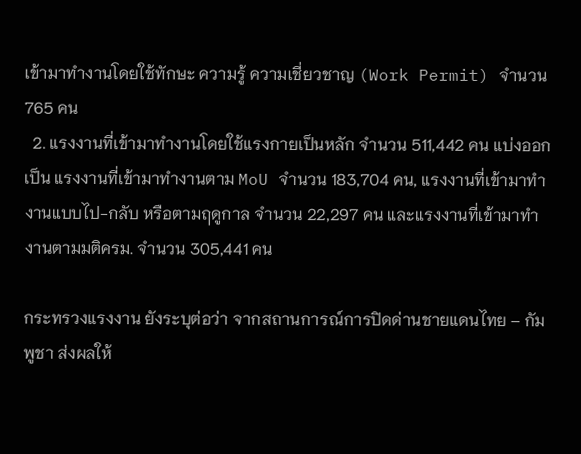เข้ามาทำงานโดยใช้ทักษะ ความรู้ ความเชี่ยวชาญ (Work Permit) จำนวน 765 คน
  2. แรงงานที่เข้ามาทำงานโดยใช้แรงกายเป็นหลัก จำนวน 511,442 คน แบ่งออกเป็น แรงงานที่เข้ามาทำงานตาม MoU จำนวน 183,704 คน, แรงงานที่เข้ามาทำงานแบบไป-กลับ หรือตามฤดูกาล จำนวน 22,297 คน และแรงงานที่เข้ามาทำงานตามมติครม. จำนวน 305,441 คน

กระทรวงแรงงาน ยังระบุต่อว่า จากสถานการณ์การปิดด่านชายแดนไทย – กัมพูชา ส่งผลให้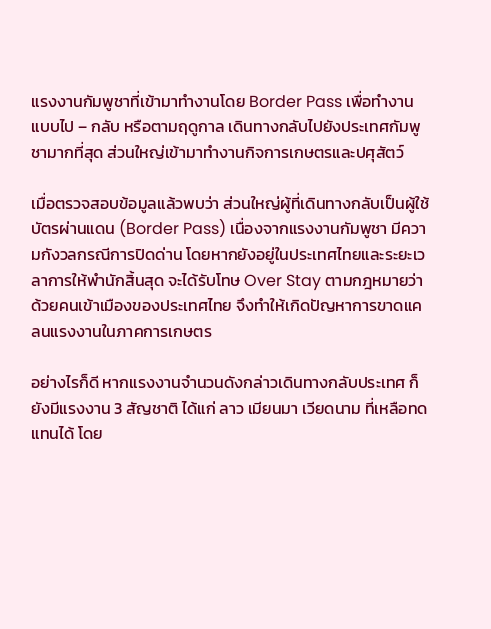แรงงานกัมพูชาที่เข้ามาทำงานโดย Border Pass เพื่อทำงานแบบไป – กลับ หรือตามฤดูกาล เดินทางกลับไปยังประเทศกัมพูชามากที่สุด ส่วนใหญ่เข้ามาทำงานกิจการเกษตรและปศุสัตว์

เมื่อตรวจสอบข้อมูลแล้วพบว่า ส่วนใหญ่ผู้ที่เดินทางกลับเป็นผู้ใช้บัตรผ่านแดน (Border Pass) เนื่องจากแรงงานกัมพูชา มีความกังวลกรณีการปิดด่าน โดยหากยังอยู่ในประเทศไทยและระยะเวลาการให้พำนักสิ้นสุด จะได้รับโทษ Over Stay ตามกฎหมายว่าด้วยคนเข้าเมืองของประเทศไทย จึงทำให้เกิดปัญหาการขาดแคลนแรงงานในภาคการเกษตร

อย่างไรก็ดี หากแรงงานจำนวนดังกล่าวเดินทางกลับประเทศ ก็ยังมีแรงงาน 3 สัญชาติ ได้แก่ ลาว เมียนมา เวียดนาม ที่เหลือทดแทนได้ โดย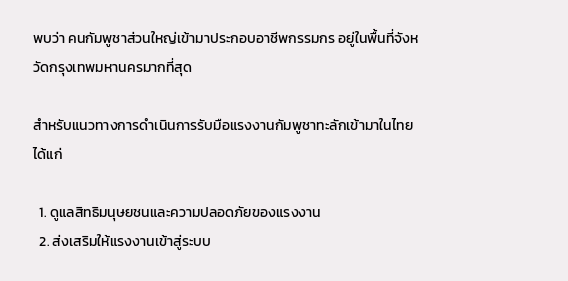พบว่า คนกัมพูชาส่วนใหญ่เข้ามาประกอบอาชีพกรรมกร อยู่ในพื้นที่จังหวัดกรุงเทพมหานครมากที่สุด

สำหรับแนวทางการดำเนินการรับมือแรงงานกัมพูชาทะลักเข้ามาในไทย ได้แก่

  1. ดูแลสิทธิมนุษยชนและความปลอดภัยของแรงงาน
  2. ส่งเสริมให้แรงงานเข้าสู่ระบบ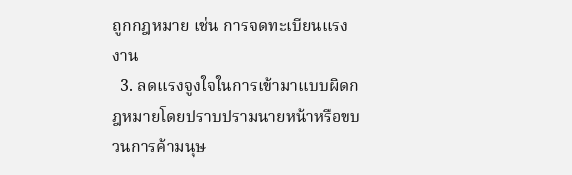ถูกกฎหมาย เช่น การจดทะเบียนแรงงาน
  3. ลดแรงจูงใจในการเข้ามาแบบผิดกฎหมายโดยปราบปรามนายหน้าหรือขบวนการค้ามนุษ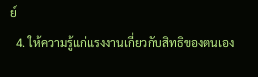ย์
  4. ให้ความรู้แก่แรงงานเกี่ยวกับสิทธิของตนเอง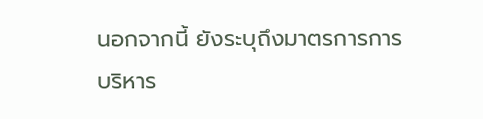นอกจากนี้ ยังระบุถึงมาตรการการบริหาร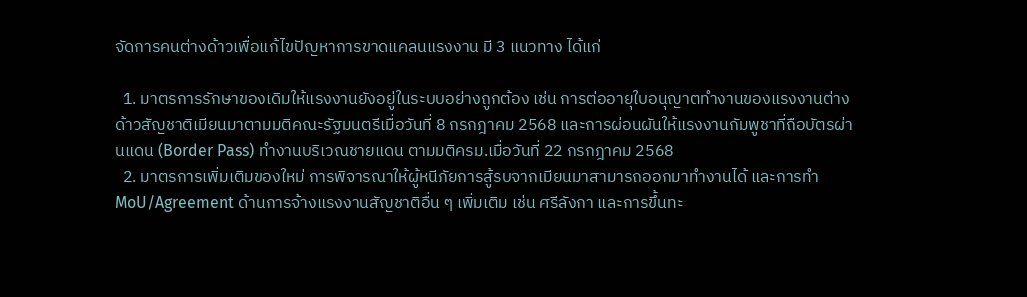จัดการคนต่างด้าวเพื่อแก้ไขปัญหาการขาดแคลนแรงงาน มี 3 แนวทาง ได้แก่

  1. มาตรการรักษาของเดิมให้แรงงานยังอยู่ในระบบอย่างถูกต้อง เช่น การต่ออายุใบอนุญาตทำงานของแรงงานต่างด้าวสัญชาติเมียนมาตามมติคณะรัฐมนตรีเมื่อวันที่ 8 กรกฎาคม 2568 และการผ่อนผันให้แรงงานกัมพูชาที่ถือบัตรผ่านแดน (Border Pass) ทำงานบริเวณชายแดน ตามมติครม.เมื่อวันที่ 22 กรกฎาคม 2568
  2. มาตรการเพิ่มเติมของใหม่ การพิจารณาให้ผู้หนีภัยการสู้รบจากเมียนมาสามารถออกมาทำงานได้ และการทำ MoU/Agreement ด้านการจ้างแรงงานสัญชาติอื่น ๆ เพิ่มเติม เช่น ศรีลังกา และการขึ้นทะ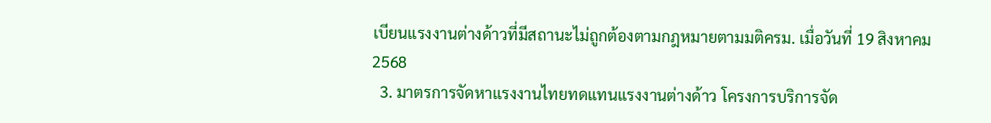เบียนแรงงานต่างด้าวที่มีสถานะไม่ถูกต้องตามกฎหมายตามมติครม. เมื่อวันที่ 19 สิงหาคม 2568
  3. มาตรการจัดหาแรงงานไทยทดแทนแรงงานต่างด้าว โครงการบริการจัด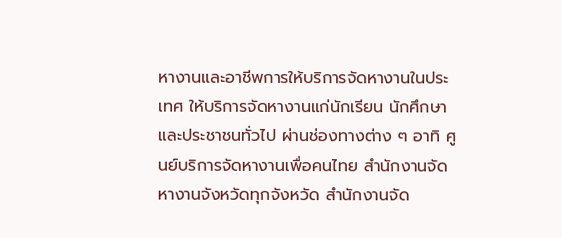หางานและอาชีพการให้บริการจัดหางานในประเทศ ให้บริการจัดหางานแก่นักเรียน นักศึกษา และประชาชนทั่วไป ผ่านช่องทางต่าง ๆ อาทิ ศูนย์บริการจัดหางานเพื่อคนไทย สำนักงานจัดหางานจังหวัดทุกจังหวัด สำนักงานจัด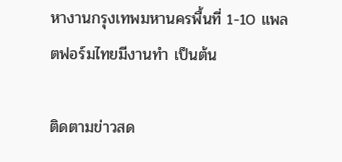หางานกรุงเทพมหานครพื้นที่ 1-10 แพลตฟอร์มไทยมีงานทำ เป็นต้น

ติดตามข่าวสด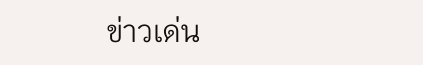ข่าวเด่น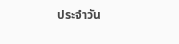ประจำวัน